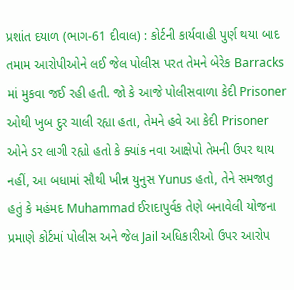પ્રશાંત દયાળ (ભાગ-61 દીવાલ) : કોર્ટની કાર્યવાહી પુર્ણ થયા બાદ તમામ આરોપીઓને લઈ જેલ પોલીસ પરત તેમને બેરેક Barracks માં મુકવા જઈ રહી હતી. જો કે આજે પોલીસવાળા કેદી Prisoner ઓથી ખુબ દુર ચાલી રહ્યા હતા, તેમને હવે આ કેદી Prisoner ઓને ડર લાગી રહ્યો હતો કે ક્યાંક નવા આક્ષેપો તેમની ઉપર થાય નહીં, આ બધામાં સૌથી ખીન્ન યુનુસ Yunus હતો, તેને સમજાતુ હતું કે મહંમદ Muhammad ઈરાદાપુર્વક તેણે બનાવેલી યોજના પ્રમાણે કોર્ટમાં પોલીસ અને જેલ Jail અધિકારીઓ ઉપર આરોપ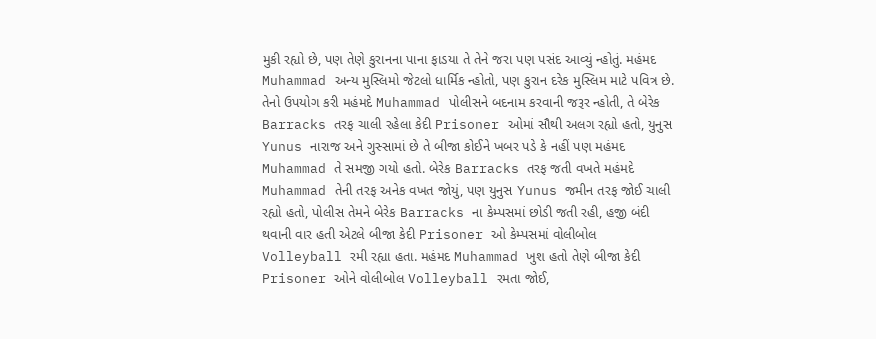મુકી રહ્યો છે, પણ તેણે કુરાનના પાના ફાડયા તે તેને જરા પણ પસંદ આવ્યું ન્હોતું. મહંમદ Muhammad અન્ય મુસ્લિમો જેટલો ધાર્મિક ન્હોતો, પણ કુરાન દરેક મુસ્લિમ માટે પવિત્ર છે.
તેનો ઉપયોગ કરી મહંમદે Muhammad પોલીસને બદનામ કરવાની જરૂર ન્હોતી, તે બેરેક Barracks તરફ ચાલી રહેલા કેદી Prisoner ઓમાં સૌથી અલગ રહ્યો હતો, યુનુસ Yunus નારાજ અને ગુસ્સામાં છે તે બીજા કોઈને ખબર પડે કે નહીં પણ મહંમદ Muhammad તે સમજી ગયો હતો. બેરેક Barracks તરફ જતી વખતે મહંમદે Muhammad તેની તરફ અનેક વખત જોયું, પણ યુનુસ Yunus જમીન તરફ જોઈ ચાલી રહ્યો હતો, પોલીસ તેમને બેરેક Barracks ના કેમ્પસમાં છોડી જતી રહી, હજી બંદી થવાની વાર હતી એટલે બીજા કેદી Prisoner ઓ કેમ્પસમાં વોલીબોલ Volleyball રમી રહ્યા હતા. મહંમદ Muhammad ખુશ હતો તેણે બીજા કેદી Prisoner ઓને વોલીબોલ Volleyball રમતા જોઈ,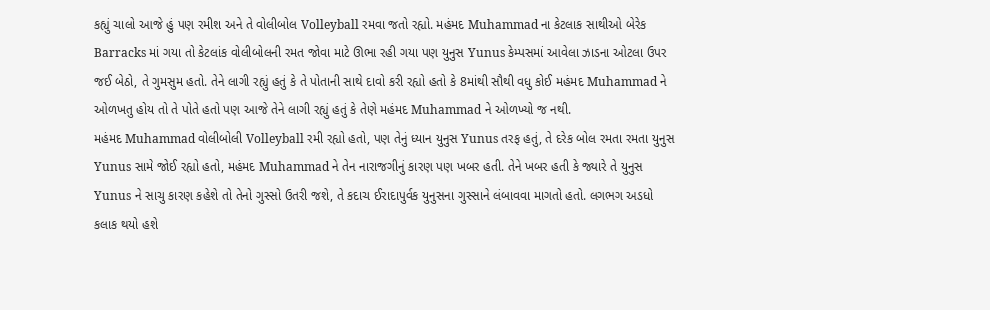કહ્યું ચાલો આજે હું પણ રમીશ અને તે વોલીબોલ Volleyball રમવા જતો રહ્યો. મહંમદ Muhammad ના કેટલાક સાથીઓ બેરેક Barracks માં ગયા તો કેટલાંક વોલીબોલની રમત જોવા માટે ઊભા રહી ગયા પણ યુનુસ Yunus કેમ્પસમાં આવેલા ઝાડના ઓટલા ઉપર જઈ બેઠો, તે ગુમસુમ હતો. તેને લાગી રહ્યું હતું કે તે પોતાની સાથે દાવો કરી રહ્યો હતો કે 8માંથી સૌથી વધુ કોઈ મહંમદ Muhammad ને ઓળખતુ હોય તો તે પોતે હતો પણ આજે તેને લાગી રહ્યું હતું કે તેણે મહંમદ Muhammad ને ઓળખ્યો જ નથી.
મહંમદ Muhammad વોલીબોલી Volleyball રમી રહ્યો હતો, પણ તેનું ધ્યાન યુનુસ Yunus તરફ હતું, તે દરેક બોલ રમતા રમતા યુનુસ Yunus સામે જોઈ રહ્યો હતો, મહંમદ Muhammad ને તેન નારાજગીનું કારણ પણ ખબર હતી. તેને ખબર હતી કે જ્યારે તે યુનુસ Yunus ને સાચુ કારણ કહેશે તો તેનો ગુસ્સો ઉતરી જશે, તે કદાચ ઈરાદાપુર્વક યુનુસના ગુસ્સાને લંબાવવા માગતો હતો. લગભગ અડધો કલાક થયો હશે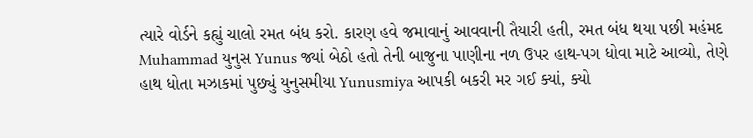ત્યારે વોર્ડને કહ્યું ચાલો રમત બંધ કરો. કારણ હવે જમાવાનું આવવાની તૈયારી હતી, રમત બંધ થયા પછી મહંમદ Muhammad યુનુસ Yunus જ્યાં બેઠો હતો તેની બાજુના પાણીના નળ ઉપર હાથ-પગ ધોવા માટે આવ્યો, તેણે હાથ ધોતા મઝાકમાં પુછ્યું યુનુસમીયા Yunusmiya આપકી બકરી મર ગઈ ક્યાં, ક્યો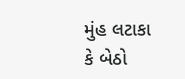મુંહ લટાકા કે બેઠો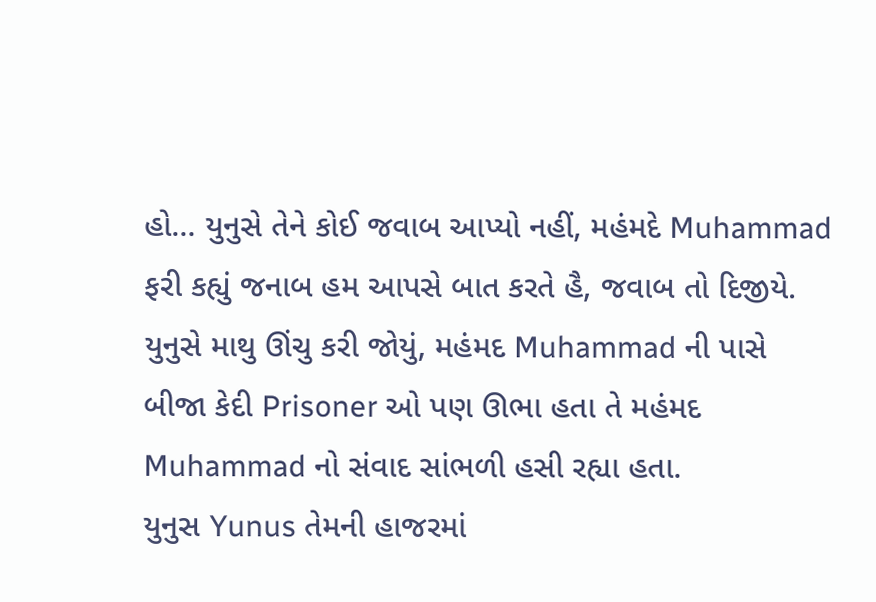હો… યુનુસે તેને કોઈ જવાબ આપ્યો નહીં, મહંમદે Muhammad ફરી કહ્યું જનાબ હમ આપસે બાત કરતે હૈ, જવાબ તો દિજીયે. યુનુસે માથુ ઊંચુ કરી જોયું, મહંમદ Muhammad ની પાસે બીજા કેદી Prisoner ઓ પણ ઊભા હતા તે મહંમદ Muhammad નો સંવાદ સાંભળી હસી રહ્યા હતા.
યુનુસ Yunus તેમની હાજરમાં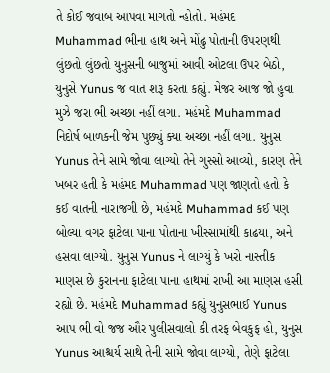તે કોઈ જવાબ આપવા માગતો ન્હોતો. મહંમદ Muhammad ભીના હાથ અને મોંઢુ પોતાની ઉપરણથી લુંછતો લુંછતો યુનુસની બાજુમાં આવી ઓટલા ઉપર બેઠો, યુનુસે Yunus જ વાત શરૂ કરતા કહ્યું. મેજર આજ જો હુવા મુઝે જરા ભી અચ્છા નહીં લગા. મહંમદે Muhammad નિદોર્ષ બાળકની જેમ પુછ્યું ક્યા અચ્છા નહીં લગા. યુનુસ Yunus તેને સામે જોવા લાગ્યો તેને ગુસ્સો આવ્યો, કારણ તેને ખબર હતી કે મહંમદ Muhammad પણ જાણતો હતો કે કઈ વાતની નારાજગી છે, મહંમદે Muhammad કઈ પણ બોલ્યા વગર ફાટેલા પાના પોતાના ખીસ્સામાંથી કાઢયા, અને હસવા લાગ્યો. યુનુસ Yunus ને લાગ્યું કે ખરો નાસ્તીક માણસ છે કુરાનના ફાટેલા પાના હાથમાં રાખી આ માણસ હસી રહ્યો છે. મહંમદે Muhammad કહ્યું યુનુસભાઈ Yunus આપ ભી વો જજ ઔર પુલીસવાલો કી તરફ બેવકુફ હો, યુનુસ Yunus આશ્ચર્ય સાથે તેની સામે જોવા લાગ્યો, તેણે ફાટેલા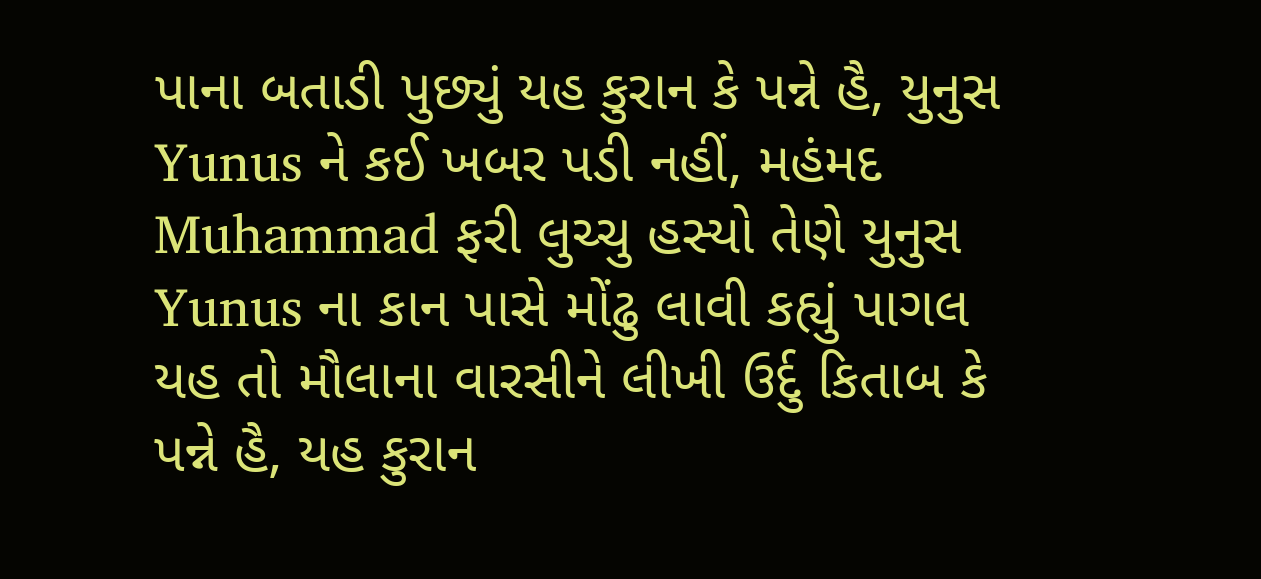પાના બતાડી પુછ્યું યહ કુરાન કે પન્ને હૈ, યુનુસ Yunus ને કઈ ખબર પડી નહીં, મહંમદ Muhammad ફરી લુચ્ચુ હસ્યો તેણે યુનુસ Yunus ના કાન પાસે મોંઢુ લાવી કહ્યું પાગલ યહ તો મૌલાના વારસીને લીખી ઉર્દુ કિતાબ કે પન્ને હૈ, યહ કુરાન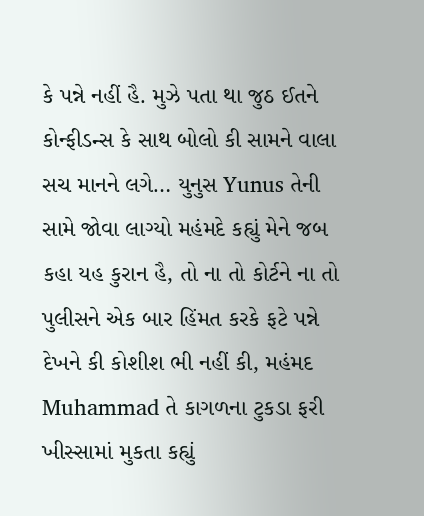કે પન્ને નહીં હૈ. મુઝે પતા થા જુઠ ઈતને કોન્ફીડન્સ કે સાથ બોલો કી સામને વાલા સચ માનને લગે… યુનુસ Yunus તેની સામે જોવા લાગ્યો મહંમદે કહ્યું મેને જબ કહા યહ કુરાન હૈ, તો ના તો કોર્ટને ના તો પુલીસને એક બાર હિંમત કરકે ફટે પન્ને દેખને કી કોશીશ ભી નહીં કી, મહંમદ Muhammad તે કાગળના ટુકડા ફરી ખીસ્સામાં મુકતા કહ્યું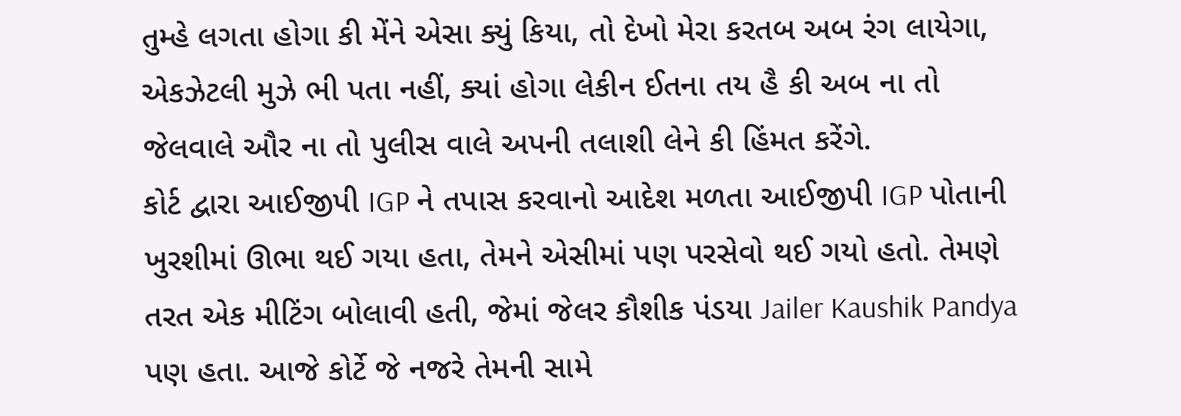તુમ્હે લગતા હોગા કી મેંને એસા ક્યું કિયા, તો દેખો મેરા કરતબ અબ રંગ લાયેગા, એકઝેટલી મુઝે ભી પતા નહીં, ક્યાં હોગા લેકીન ઈતના તય હૈ કી અબ ના તો જેલવાલે ઔર ના તો પુલીસ વાલે અપની તલાશી લેને કી હિંમત કરેંગે.
કોર્ટ દ્વારા આઈજીપી IGP ને તપાસ કરવાનો આદેશ મળતા આઈજીપી IGP પોતાની ખુરશીમાં ઊભા થઈ ગયા હતા, તેમને એસીમાં પણ પરસેવો થઈ ગયો હતો. તેમણે તરત એક મીટિંગ બોલાવી હતી, જેમાં જેલર કૌશીક પંડયા Jailer Kaushik Pandya પણ હતા. આજે કોર્ટે જે નજરે તેમની સામે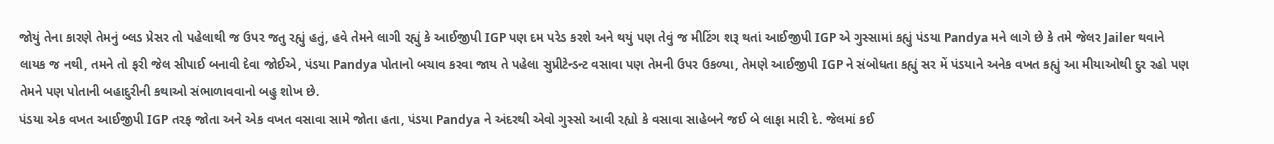જોયું તેના કારણે તેમનું બ્લડ પ્રેસર તો પહેલાથી જ ઉપર જતુ રહ્યું હતું, હવે તેમને લાગી રહ્યું કે આઈજીપી IGP પણ દમ પરેડ કરશે અને થયું પણ તેવું જ મીટિંગ શરૂ થતાં આઈજીપી IGP એ ગુસ્સામાં કહ્યું પંડયા Pandya મને લાગે છે કે તમે જેલર Jailer થવાને લાયક જ નથી, તમને તો ફરી જેલ સીપાઈ બનાવી દેવા જોઈએ, પંડયા Pandya પોતાનો બચાવ કરવા જાય તે પહેલા સુપ્રીટેન્ડન્ટ વસાવા પણ તેમની ઉપર ઉકળ્યા, તેમણે આઈજીપી IGP ને સંબોધતા કહ્યું સર મેં પંડયાને અનેક વખત કહ્યું આ મીયાઓથી દુર રહો પણ તેમને પણ પોતાની બહાદુરીની કથાઓ સંભાળાવવાનો બહુ શોખ છે.
પંડયા એક વખત આઈજીપી IGP તરફ જોતા અને એક વખત વસાવા સામે જોતા હતા, પંડયા Pandya ને અંદરથી એવો ગુસ્સો આવી રહ્યો કે વસાવા સાહેબને જઈ બે લાફા મારી દે. જેલમાં કઈ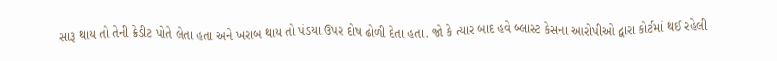સારૂ થાય તો તેની ક્રેડીટ પોતે લેતા હતા અને ખરાબ થાય તો પંડયા ઉપર દોષ ઢોળી દેતા હતા. જો કે ત્યાર બાદ હવે બ્લાસ્ટ કેસના આરોપીઓ દ્વારા કોર્ટમાં થઈ રહેલી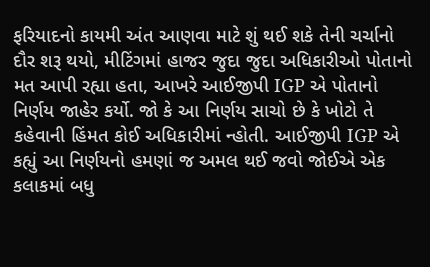ફરિયાદનો કાયમી અંત આણવા માટે શું થઈ શકે તેની ચર્ચાનો દૌર શરૂ થયો, મીટિંગમાં હાજર જુદા જુદા અધિકારીઓ પોતાનો મત આપી રહ્યા હતા, આખરે આઈજીપી IGP એ પોતાનો નિર્ણય જાહેર કર્યો. જો કે આ નિર્ણય સાચો છે કે ખોટો તે કહેવાની હિંમત કોઈ અધિકારીમાં ન્હોતી. આઈજીપી IGP એ કહ્યું આ નિર્ણયનો હમણાં જ અમલ થઈ જવો જોઈએ એક કલાકમાં બધુ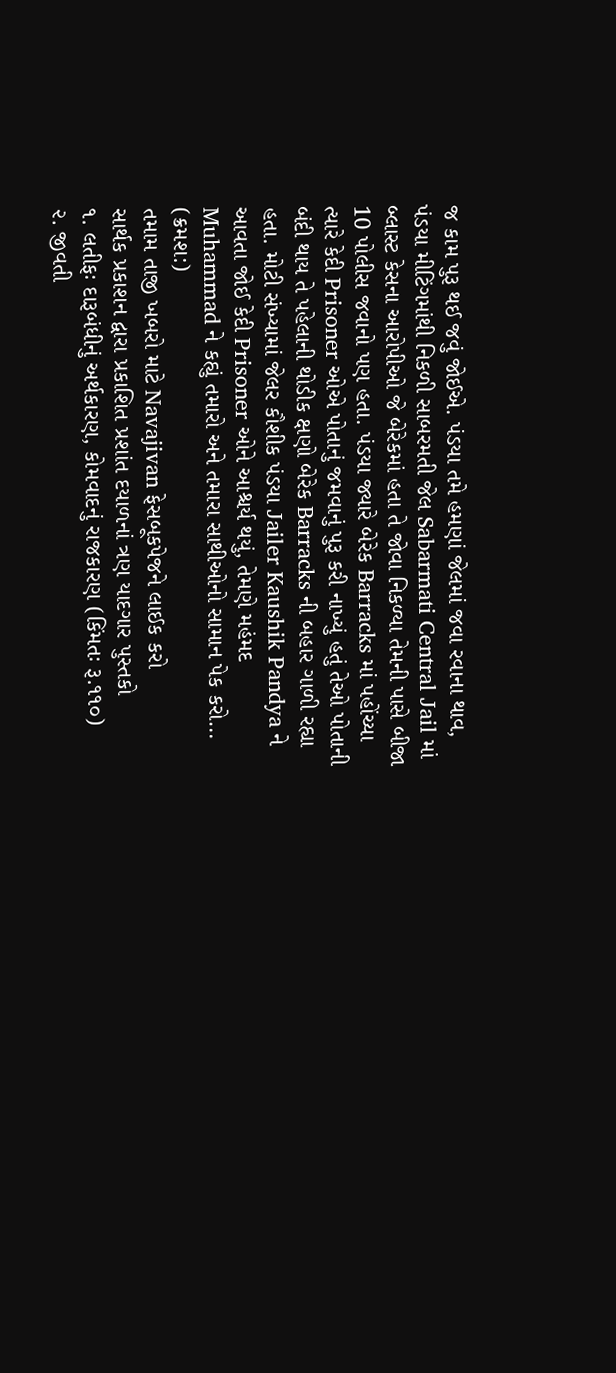જ કામ પુરૂ થઈ જવું જોઈએ. પંડયા તમે હમણાં જેલમાં જવા રવાના થાવ, પંડયા મીટિંગમાંથી નિકળી સાબરમતી જેલ Sabarmati Central Jail માં બ્લાસ્ટ કેસના આરોપીઓ જે બેરેકમાં હતા તે જોવા નિકળ્યા તેમની પાસે બીજા 10 પોલીસ જવાનો પણ હતા. પંડયા જ્યારે બેરેક Barracks માં પહોંચ્યા ત્યારે કેદી Prisoner ઓએ પોતાનું જમવાનું પુરૂ કરી નાખ્યું હતું તેઓ પોતાની બંદી થાય તે પહેલાની થોડીક ક્ષણો બેરેક Barracks ની બહાર ગાળી રહ્યા હતા. મોટી સંખ્યામાં જેલર કૌશીક પંડયા Jailer Kaushik Pandya ને આવતા જોઈ કેદી Prisoner ઓને આશ્ચર્ય થયું, તેમણે મહંમદ Muhammad ને કહ્યું તમારો અને તમારા સાથીઓનો સામાન પેક કરો…
(ક્રમશ:)
તમામ તાજી ખબરો માટે Navajivan ફેસબૂકપેજને લાઈક કરો
સાર્થક પ્રકાશન દ્વારા પ્રકાશિત પ્રશાંત દયાળનાં ત્રણ યાદગાર પુસ્તકો
૧. લતીફઃ દારૂબંધીનું અર્થકારણ, કોમવાદનું રાજકારણ (કિંમતઃ રૂ.૧૧૦)
૨. જીવતી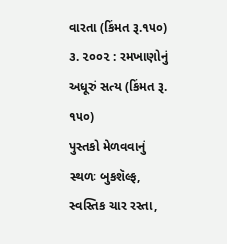વારતા (કિંમત રૂ.૧૫૦)
૩. ૨૦૦૨ : રમખાણોનું અધૂરું સત્ય (કિંમત રૂ. ૧૫૦)
પુસ્તકો મેળવવાનું સ્થળઃ બુકશૅલ્ફ, સ્વસ્તિક ચાર રસ્તા,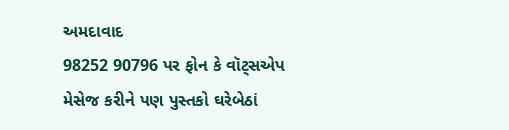અમદાવાદ
98252 90796 પર ફોન કે વૉટ્સએપ મેસેજ કરીને પણ પુસ્તકો ઘરેબેઠાં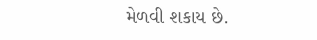મેળવી શકાય છે.